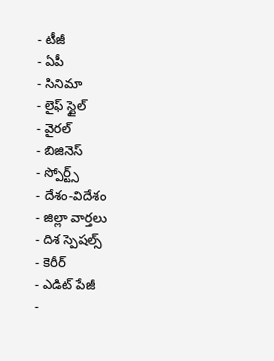- టీజీ
- ఏపీ
- సినిమా
- లైఫ్ స్టైల్
- వైరల్
- బిజినెస్
- స్పోర్ట్స్
- దేశం-విదేశం
- జిల్లా వార్తలు
- దిశ స్పెషల్స్
- కెరీర్
- ఎడిట్ పేజీ
-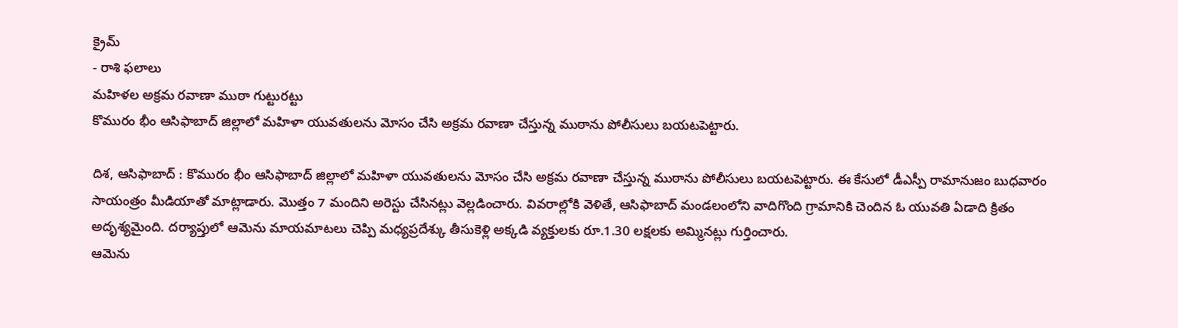క్రైమ్
- రాశి ఫలాలు
మహిళల అక్రమ రవాణా ముఠా గుట్టురట్టు
కొమురం భీం ఆసిఫాబాద్ జిల్లాలో మహిళా యువతులను మోసం చేసి అక్రమ రవాణా చేస్తున్న ముఠాను పోలీసులు బయటపెట్టారు.

దిశ, ఆసిఫాబాద్ : కొమురం భీం ఆసిఫాబాద్ జిల్లాలో మహిళా యువతులను మోసం చేసి అక్రమ రవాణా చేస్తున్న ముఠాను పోలీసులు బయటపెట్టారు. ఈ కేసులో డీఎస్పీ రామానుజం బుధవారం సాయంత్రం మీడియాతో మాట్లాడారు. మొత్తం 7 మందిని అరెస్టు చేసినట్లు వెల్లడించారు. వివరాల్లోకి వెళితే, ఆసిఫాబాద్ మండలంలోని వాదిగొంది గ్రామానికి చెందిన ఓ యువతి ఏడాది క్రితం అదృశ్యమైంది. దర్యాప్తులో ఆమెను మాయమాటలు చెప్పి మధ్యప్రదేశ్కు తీసుకెళ్లి అక్కడి వ్యక్తులకు రూ.1.30 లక్షలకు అమ్మినట్లు గుర్తించారు.
ఆమెను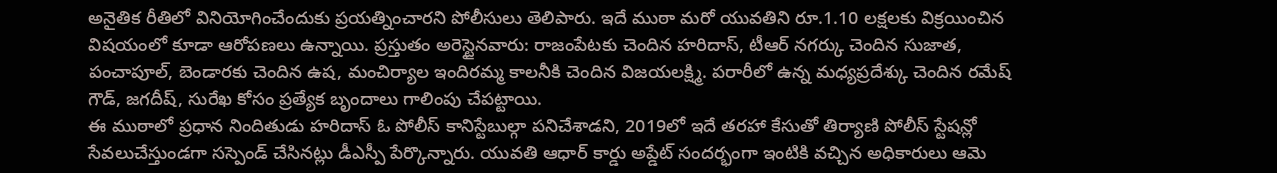అనైతిక రీతిలో వినియోగించేందుకు ప్రయత్నించారని పోలీసులు తెలిపారు. ఇదే ముఠా మరో యువతిని రూ.1.10 లక్షలకు విక్రయించిన విషయంలో కూడా ఆరోపణలు ఉన్నాయి. ప్రస్తుతం అరెస్టైనవారు: రాజంపేటకు చెందిన హరిదాస్, టీఆర్ నగర్కు చెందిన సుజాత, పంచాపూల్, బెండారకు చెందిన ఉష, మంచిర్యాల ఇందిరమ్మ కాలనీకి చెందిన విజయలక్ష్మి. పరారీలో ఉన్న మధ్యప్రదేశ్కు చెందిన రమేష్ గౌడ్, జగదీష్, సురేఖ కోసం ప్రత్యేక బృందాలు గాలింపు చేపట్టాయి.
ఈ ముఠాలో ప్రధాన నిందితుడు హరిదాస్ ఓ పోలీస్ కానిస్టేబుల్గా పనిచేశాడని, 2019లో ఇదే తరహా కేసుతో తిర్యాణి పోలీస్ స్టేషన్లో సేవలుచేస్తుండగా సస్పెండ్ చేసినట్లు డీఎస్పీ పేర్కొన్నారు. యువతి ఆధార్ కార్డు అప్డేట్ సందర్భంగా ఇంటికి వచ్చిన అధికారులు ఆమె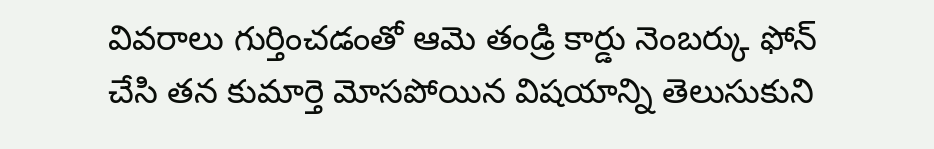వివరాలు గుర్తించడంతో ఆమె తండ్రి కార్డు నెంబర్కు ఫోన్ చేసి తన కుమార్తె మోసపోయిన విషయాన్ని తెలుసుకుని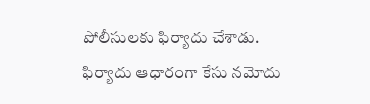పోలీసులకు ఫిర్యాదు చేశాడు. ఫిర్యాదు ఆధారంగా కేసు నమోదు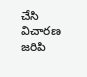చేసి విచారణ జరిపి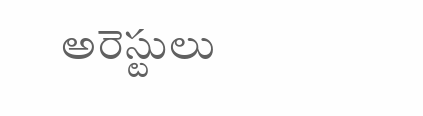అరెస్టులు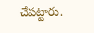చేపట్టారు.